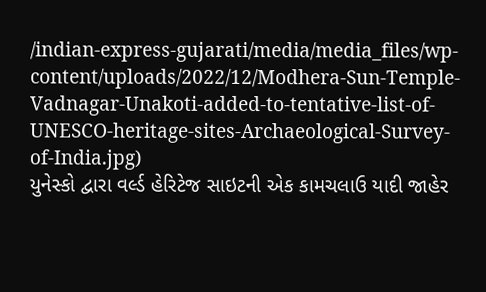/indian-express-gujarati/media/media_files/wp-content/uploads/2022/12/Modhera-Sun-Temple-Vadnagar-Unakoti-added-to-tentative-list-of-UNESCO-heritage-sites-Archaeological-Survey-of-India.jpg)
યુનેસ્કો દ્વારા વર્લ્ડ હેરિટેજ સાઇટની એક કામચલાઉ યાદી જાહેર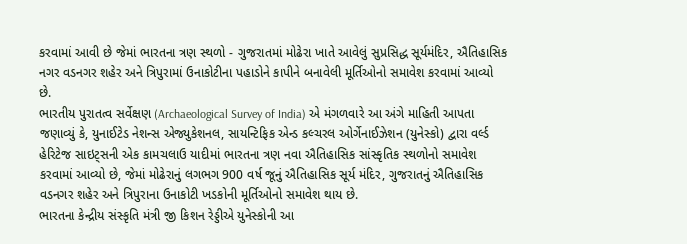કરવામાં આવી છે જેમાં ભારતના ત્રણ સ્થળો - ગુજરાતમાં મોઢેરા ખાતે આવેલું સુપ્રસિદ્ધ સૂર્યમંદિર, ઐતિહાસિક નગર વડનગર શહેર અને ત્રિપુરામાં ઉનાકોટીના પહાડોને કાપીને બનાવેલી મૂર્તિઓનો સમાવેશ કરવામાં આવ્યો છે.
ભારતીય પુરાતત્વ સર્વેક્ષણ (Archaeological Survey of India) એ મંગળવારે આ અંગે માહિતી આપતા જણાવ્યું કે, યુનાઈટેડ નેશન્સ એજ્યુકેશનલ, સાયન્ટિફિક એન્ડ કલ્ચરલ ઓર્ગેનાઈઝેશન (યુનેસ્કો) દ્વારા વર્લ્ડ હેરિટેજ સાઇટ્સની એક કામચલાઉ યાદીમાં ભારતના ત્રણ નવા ઐતિહાસિક સાંસ્કૃતિક સ્થળોનો સમાવેશ કરવામાં આવ્યો છે, જેમાં મોઢેરાનું લગભગ 900 વર્ષ જૂનું ઐતિહાસિક સૂર્ય મંદિર, ગુજરાતનું ઐતિહાસિક વડનગર શહેર અને ત્રિપુરાના ઉનાકોટી ખડકોની મૂર્તિઓનો સમાવેશ થાય છે.
ભારતના કેન્દ્રીય સંસ્કૃતિ મંત્રી જી કિશન રેડ્ડીએ યુનેસ્કોની આ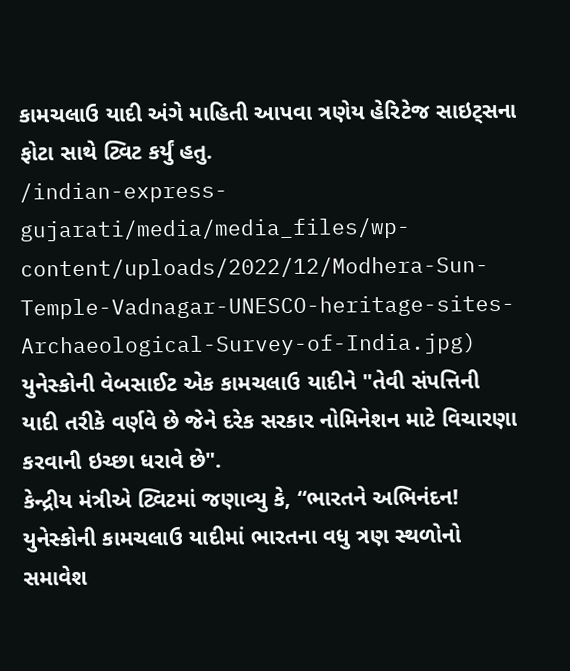કામચલાઉ યાદી અંગે માહિતી આપવા ત્રણેય હેરિટેજ સાઇટ્સના ફોટા સાથે ટ્વિટ કર્યું હતુ.
/indian-express-gujarati/media/media_files/wp-content/uploads/2022/12/Modhera-Sun-Temple-Vadnagar-UNESCO-heritage-sites-Archaeological-Survey-of-India.jpg)
યુનેસ્કોની વેબસાઈટ એક કામચલાઉ યાદીને "તેવી સંપત્તિની યાદી તરીકે વર્ણવે છે જેને દરેક સરકાર નોમિનેશન માટે વિચારણા કરવાની ઇચ્છા ધરાવે છે".
કેન્દ્રીય મંત્રીએ ટ્વિટમાં જણાવ્યુ કે, “ભારતને અભિનંદન! યુનેસ્કોની કામચલાઉ યાદીમાં ભારતના વધુ ત્રણ સ્થળોનો સમાવેશ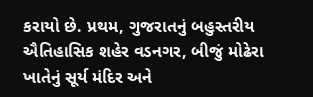કરાયો છે. પ્રથમ, ગુજરાતનું બહુસ્તરીય ઐતિહાસિક શહેર વડનગર, બીજું મોઢેરા ખાતેનું સૂર્ય મંદિર અને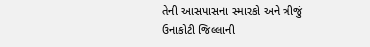તેની આસપાસના સ્મારકો અને ત્રીજું ઉનાકોટી જિલ્લાની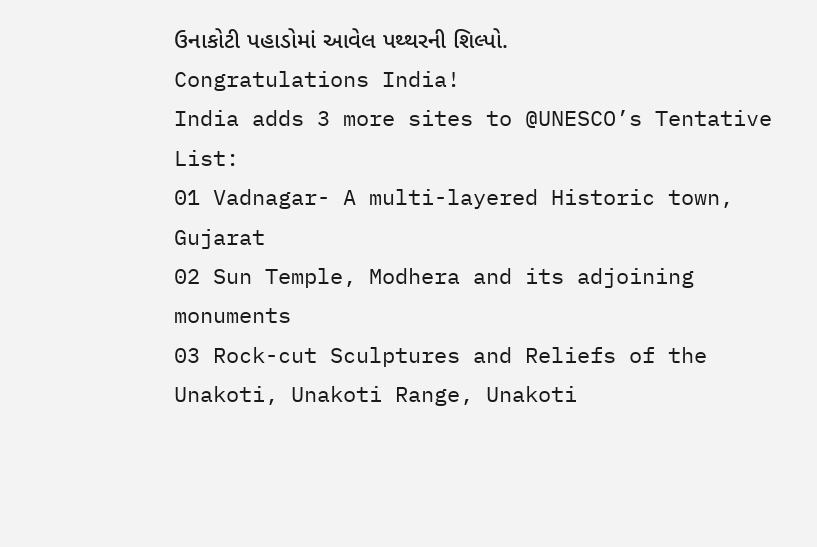ઉનાકોટી પહાડોમાં આવેલ પથ્થરની શિલ્પો.
Congratulations India!
India adds 3 more sites to @UNESCO’s Tentative List:
01 Vadnagar- A multi-layered Historic town, Gujarat
02 Sun Temple, Modhera and its adjoining monuments
03 Rock-cut Sculptures and Reliefs of the Unakoti, Unakoti Range, Unakoti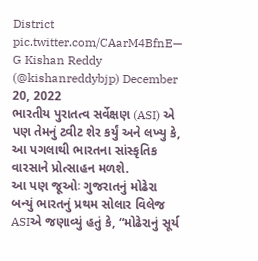District pic.twitter.com/CAarM4BfnE— G Kishan Reddy (@kishanreddybjp) December 20, 2022
ભારતીય પુરાતત્વ સર્વેક્ષણ (ASI) એ પણ તેમનું ટ્વીટ શેર કર્યું અને લખ્યુ કે, આ પગલાથી ભારતના સાંસ્કૃતિક વારસાને પ્રોત્સાહન મળશે.
આ પણ જૂઓઃ ગુજરાતનું મોઢેરા બન્યું ભારતનું પ્રથમ સોલાર વિલેજ
ASIએ જણાવ્યું હતું કે, “મોઢેરાનું સૂર્ય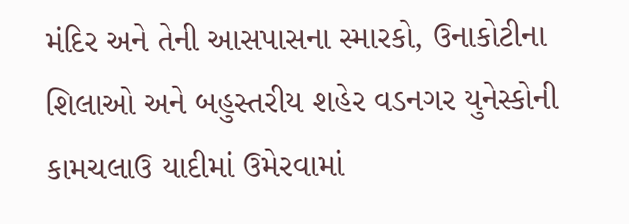મંદિર અને તેની આસપાસના સ્મારકો, ઉનાકોટીના શિલાઓ અને બહુસ્તરીય શહેર વડનગર યુનેસ્કોની કામચલાઉ યાદીમાં ઉમેરવામાં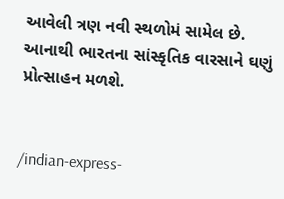આવેલી ત્રણ નવી સ્થળોમં સામેલ છે. આનાથી ભારતના સાંસ્કૃતિક વારસાને ઘણું પ્રોત્સાહન મળશે.


/indian-express-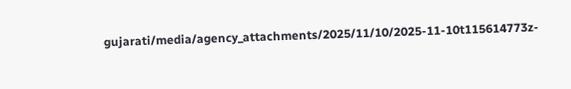gujarati/media/agency_attachments/2025/11/10/2025-11-10t115614773z-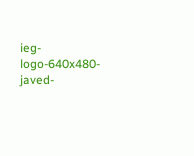ieg-logo-640x480-javed-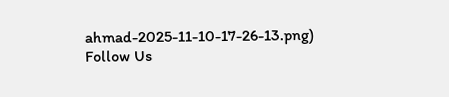ahmad-2025-11-10-17-26-13.png)
Follow Us